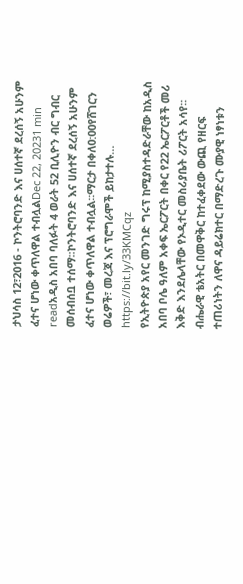ታህሳስ 12፣2016 - ኮንትሮባንድ እና ሀሰተኛ ደረሰኝ አሁንም ፈተና ሆነው ቀጥለዋል ተብሏልDec 22, 20231 min readአዲስ አበባ ባለፉት 4 ወራት 52 ቢሊዮን ብር ግብር መሰብሰቧ ተሰማ፡፡ኮንትሮባንድ እና ሀሰተኛ ደረሰኝ አሁንም ፈተና ሆነው ቀጥለዋል ተብሏል፡፡ማርታ በቀለ0:00የሸገርን ወሬዎች፣ መረጃ እና ፕሮግራሞች ይከታተሉ… https://bit.ly/33KMCqz
የኢትዮጵያ አየር መንገድ ግሩፕ ከሚያስተዳድራቸው ከአዲስ አበባ ቦሌ ዓለም አቀፍ ኤርፖርት በቀር የ22 ኤርፖርቶች መሪ እቅድ እንደሌላቸው የኦዲተር መስሪያቤት ሪፖርት አሳየ፡፡
ብሔራዊ ቴአትር በመዋቅር ከተፈቀደው ውጪ የዘርፍ ተጠሪነትን ለዋና ዳይሬክተር በማድረጉ ሙያዊ ነፃነቱን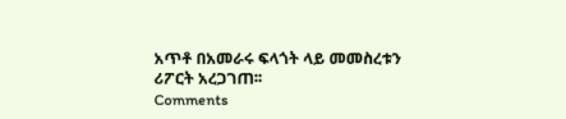አጥቶ በአመራሩ ፍላጎት ላይ መመስረቱን ሪፖርት አረጋገጠ፡፡
Comments